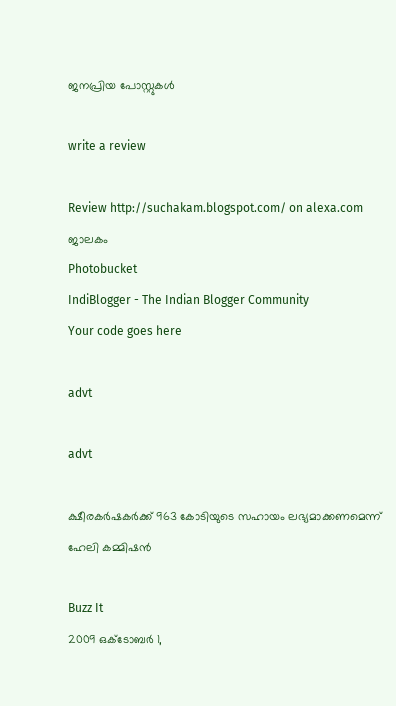ജനപ്രിയ പോസ്റ്റുകള്‍‌

write a review

Review http://suchakam.blogspot.com/ on alexa.com
ജാലകം
Photobucket
IndiBlogger - The Indian Blogger Community
Your code goes here

advt

advt

ക്ഷീരകര്‍ഷകര്‍ക്ക്‌ 963 കോടിയുടെ സഹായം ലഭ്യമാക്കണമെന്ന്‌ ഹേലി കമ്മിഷന്‍

Buzz It
2009 ഒക്‌ടോബർ 1,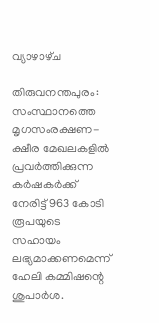വ്യാഴാഴ്‌ച

തിരുവനന്തപുരം: സംസ്ഥാനത്തെ മൃഗസംരക്ഷണ-ക്ഷീര മേഖലകളില്‍ പ്രവര്‍ത്തിക്കുന്ന കര്‍ഷകര്‍ക്ക്‌ നേരിട്ട്‌ 963 കോടി രൂപയുടെ സഹായം ലഭ്യമാക്കണമെന്ന്‌ ഹേലി കമ്മിഷന്റെ ശുപാര്‍ശ.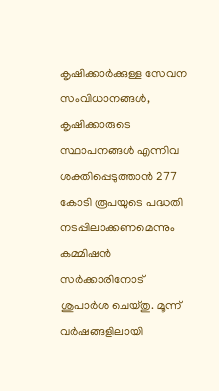കൃഷിക്കാര്‍ക്കുള്ള സേവന സംവിധാനങ്ങള്‍, കൃഷിക്കാരുടെ സ്ഥാപനങ്ങള്‍ എന്നിവ ശക്തിപ്പെടുത്താന്‍ 277 കോടി രൂപയുടെ പദ്ധതി നടപ്പിലാക്കണമെന്നും കമ്മിഷന്‍ സര്‍ക്കാരിനോട്‌ ശുപാര്‍ശ ചെയ്‌തു. മൂന്ന്‌ വര്‍ഷങ്ങളിലായി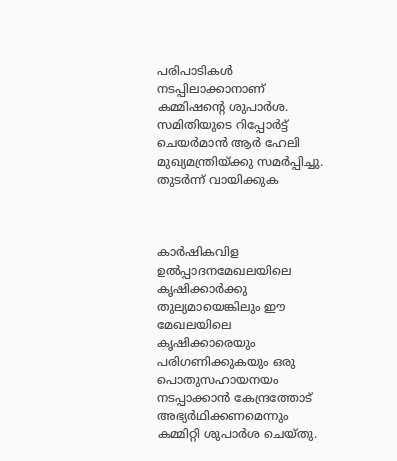പരിപാടികള്‍ നടപ്പിലാക്കാനാണ്‌ കമ്മിഷന്റെ ശുപാര്‍ശ. സമിതിയുടെ റിപ്പോര്‍ട്ട്‌ ചെയര്‍മാന്‍ ആര്‍ ഹേലി മുഖ്യമന്ത്രിയ്‌ക്കു സമര്‍പ്പിച്ചു.
തുടര്‍ന്ന്‌ വായിക്കുക



കാര്‍ഷികവിള ഉല്‍പ്പാദനമേഖലയിലെ കൃഷിക്കാര്‍ക്കു തുല്യമായെങ്കിലും ഈ മേഖലയിലെ കൃഷിക്കാരെയും പരിഗണിക്കുകയും ഒരു പൊതുസഹായനയം നടപ്പാക്കാന്‍ കേന്ദ്രത്തോട്‌ അഭ്യര്‍ഥിക്കണമെന്നും കമ്മിറ്റി ശുപാര്‍ശ ചെയ്‌തു.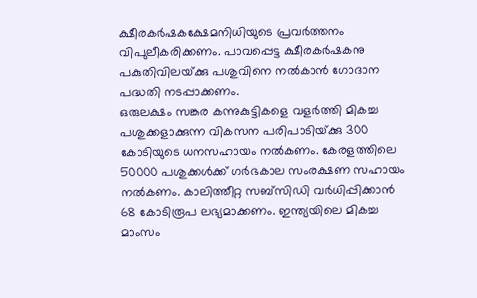ക്ഷീരകര്‍ഷകക്ഷേമനിധിയുടെ പ്രവര്‍ത്തനം വിപുലീകരിക്കണം. പാവപ്പെട്ട ക്ഷീരകര്‍ഷകനു പകുതിവിലയ്‌ക്കു പശുവിനെ നല്‍കാന്‍ ഗോദാന പദ്ധതി നടപ്പാക്കണം.
ഒരുലക്ഷം സങ്കര കന്നുകുട്ടികളെ വളര്‍ത്തി മികച്ച പശുക്കളാക്കുന്ന വികസന പരിപാടിയ്‌ക്കു 300 കോടിയുടെ ധനസഹായം നല്‍കണം. കേരളത്തിലെ 50000 പശുക്കള്‍ക്ക്‌ ഗര്‍ഭകാല സംരക്ഷണ സഹായം നല്‍കണം. കാലിത്തീറ്റ സബ്‌സിഡി വര്‍ധിപ്പിക്കാന്‍ 68 കോടിരൂപ ലഭ്യമാക്കണം. ഇന്ത്യയിലെ മികച്ച മാംസം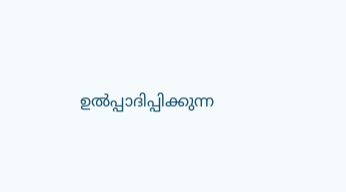ഉല്‍പ്പാദിപ്പിക്കുന്ന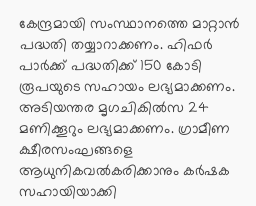കേന്ദ്രമായി സംസ്ഥാനത്തെ മാറ്റാന്‍ പദ്ധതി തയ്യാറാക്കണം. ഹിഫര്‍ പാര്‍ക്ക്‌ പദ്ധതിക്ക്‌ 150 കോടി രൂപയുടെ സഹായം ലഭ്യമാക്കണം. അടിയന്തര മൃഗചികില്‍സ 24 മണിക്കൂറും ലഭ്യമാക്കണം. ഗ്രാമീണ ക്ഷീരസംഘങ്ങളെ ആധുനികവല്‍കരിക്കാനും കര്‍ഷക സഹായിയാക്കി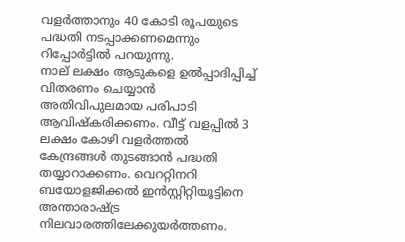വളര്‍ത്താനും 40 കോടി രൂപയുടെ പദ്ധതി നടപ്പാക്കണമെന്നും റിപ്പോര്‍ട്ടില്‍ പറയുന്നു.
നാല്‌ ലക്ഷം ആടുകളെ ഉല്‍പ്പാദിപ്പിച്ച്‌ വിതരണം ചെയ്യാന്‍ അതിവിപുലമായ പരിപാടി ആവിഷ്‌കരിക്കണം. വീട്ട്‌ വളപ്പില്‍ 3 ലക്ഷം കോഴി വളര്‍ത്തല്‍ കേന്ദ്രങ്ങള്‍ തുടങ്ങാന്‍ പദ്ധതി തയ്യാറാക്കണം. വെററ്റിനറി ബയോളജിക്കല്‍ ഇന്‍സ്റ്റിറ്റിയൂട്ടിനെ അന്താരാഷ്‌ട്ര നിലവാരത്തിലേക്കുയര്‍ത്തണം.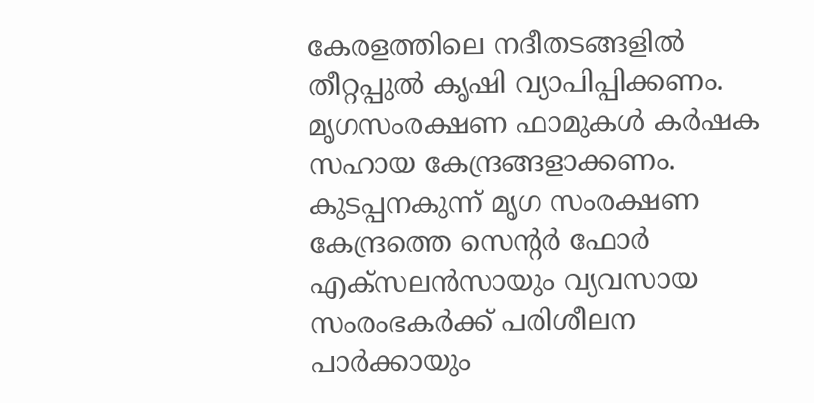കേരളത്തിലെ നദീതടങ്ങളില്‍ തീറ്റപ്പുല്‍ കൃഷി വ്യാപിപ്പിക്കണം. മൃഗസംരക്ഷണ ഫാമുകള്‍ കര്‍ഷക സഹായ കേന്ദ്രങ്ങളാക്കണം. കുടപ്പനകുന്ന്‌ മൃഗ സംരക്ഷണ കേന്ദ്രത്തെ സെന്റര്‍ ഫോര്‍ എക്‌സലന്‍സായും വ്യവസായ സംരംഭകര്‍ക്ക്‌ പരിശീലന പാര്‍ക്കായും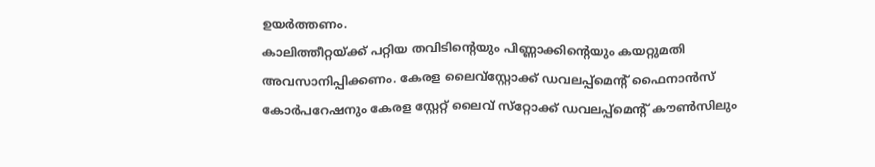ഉയര്‍ത്തണം.
കാലിത്തീറ്റയ്‌ക്ക്‌ പറ്റിയ തവിടിന്റെയും പിണ്ണാക്കിന്റെയും കയറ്റുമതി അവസാനിപ്പിക്കണം. കേരള ലൈവ്‌സ്റ്റോക്ക്‌ ഡവലപ്പ്‌മെന്റ്‌ ഫൈനാന്‍സ്‌ കോര്‍പറേഷനും കേരള സ്റ്റേറ്റ്‌ ലൈവ്‌ സ്‌റ്റോക്ക്‌ ഡവലപ്പ്‌മെന്റ്‌ കൗണ്‍സിലും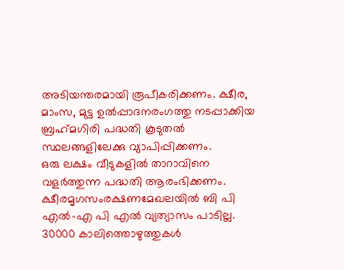അടിയന്തരമായി രൂപീകരിക്കണം. ക്ഷീര, മാംസ, മുട്ട ഉല്‍പ്പാദനരംഗത്തു നടപ്പാക്കിയ ബ്രഹ്‌മഗിരി പദ്ധതി കൂടുതല്‍ സ്ഥലങ്ങളിലേക്കു വ്യാപിപ്പിക്കണം.
ഒരു ലക്ഷം വീടുകളില്‍ താറാവിനെ വളര്‍ത്തുന്ന പദ്ധതി ആരംഭിക്കണം. ക്ഷീരമൃഗസംരക്ഷണമേഖലയില്‍ ബി പി എല്‍-എ പി എല്‍ വ്യത്യാസം പാടില്ല. 30000 കാലിത്തൊഴുത്തുകള്‍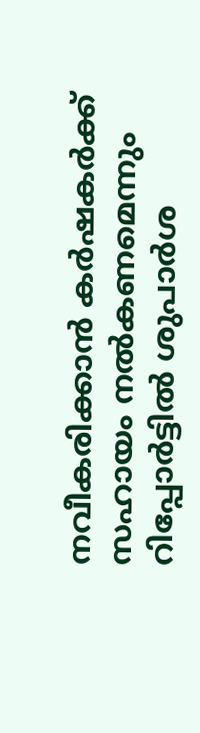നവീകരിക്കാന്‍ കര്‍ഷകര്‍ക്ക്‌ സഹായം നല്‍കണമെന്നും റിപ്പോര്‍ട്ടില്‍ ശുപാര്‍ശ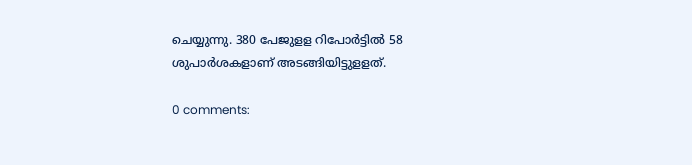ചെയ്യുന്നു. 380 പേജുളള റിപോര്‍ട്ടില്‍ 58 ശുപാര്‍ശകളാണ്‌ അടങ്ങിയിട്ടുളളത്‌.

0 comments: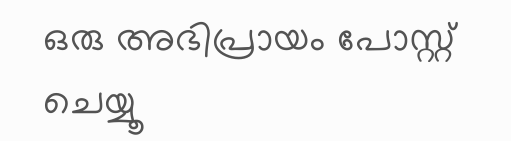ഒരു അഭിപ്രായം പോസ്റ്റ് ചെയ്യൂ